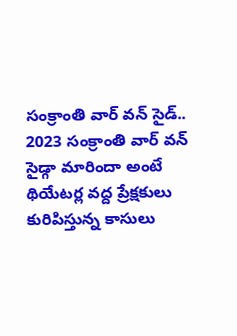సంక్రాంతి వార్ వన్ సైడ్..
2023 సంక్రాంతి వార్ వన్ సైడ్గా మారిందా అంటే థియేటర్ల వద్ద ప్రేక్షకులు కురిపిస్తున్న కాసులు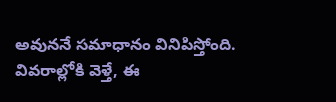అవుననే సమాధానం వినిపిస్తోంది. వివరాల్లోకి వెళ్తే, ఈ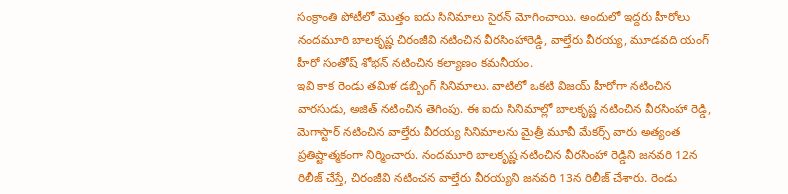సంక్రాంతి పోటీలో మొత్తం ఐదు సినిమాలు సైరన్ మోగించాయి. అందులో ఇద్దరు హీరోలు నందమూరి బాలకృష్ణ చిరంజీవి నటించిన వీరసింహారెడ్డి, వాల్తేరు వీరయ్య, మూడవది యంగ్ హీరో సంతోష్ శోభన్ నటించిన కల్యాణం కమనీయం.
ఇవి కాక రెండు తమిళ డబ్బింగ్ సినిమాలు. వాటిలో ఒకటి విజయ్ హీరోగా నటించిన వారసుడు, అజిత్ నటించిన తెగింపు. ఈ ఐదు సినిమాల్లో బాలకృష్ణ నటించిన వీరసింహా రెడ్డి, మెగాస్టార్ నటించిన వాల్తేరు వీరయ్య సినిమాలను మైత్రీ మూవీ మేకర్స్ వారు అత్యంత ప్రతిష్టాత్మకంగా నిర్మించారు. నందమూరి బాలకృష్ణ నటించిన వీరసింహా రెడ్డిని జనవరి 12న రిలీజ్ చేస్తే, చిరంజీవి నటించన వాల్తేరు వీరయ్యని జనవరి 13న రిలీజ్ చేశారు. రెండు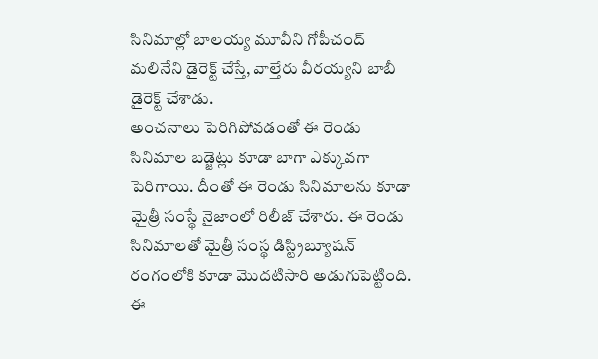సినిమాల్లో బాలయ్య మూవీని గోపీచంద్ మలినేని డైరెక్ట్ చేస్తే, వాల్తేరు వీరయ్యని బాబీ డైరెక్ట్ చేశాడు.
అంచనాలు పెరిగిపోవడంతో ఈ రెండు సినిమాల బడ్జెట్లు కూడా బాగా ఎక్కువగా పెరిగాయి. దీంతో ఈ రెండు సినిమాలను కూడా మైత్రీ సంస్థే నైజాంలో రిలీజ్ చేశారు. ఈ రెండు సినిమాలతో మైత్రీ సంస్థ డిస్ట్రిబ్యూషన్ రంగంలోకి కూడా మొదటిసారి అడుగుపెట్టింది. ఈ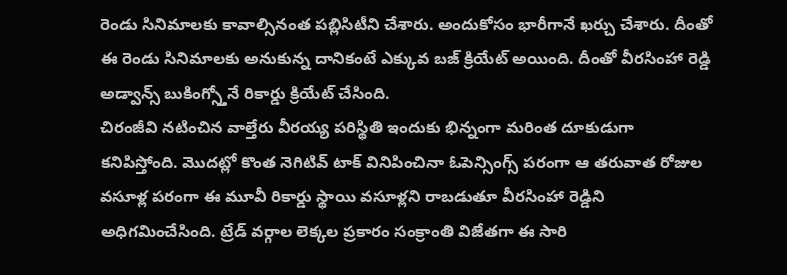రెండు సినిమాలకు కావాల్సినంత పబ్లిసిటీని చేశారు. అందుకోసం భారీగానే ఖర్చు చేశారు. దీంతో ఈ రెండు సినిమాలకు అనుకున్న దానికంటే ఎక్కువ బజ్ క్రియేట్ అయింది. దీంతో వీరసింహా రెడ్డి అడ్వాన్స్ బుకింగ్స్తోనే రికార్డు క్రియేట్ చేసింది.
చిరంజీవి నటించిన వాల్తేరు వీరయ్య పరిస్థితి ఇందుకు భిన్నంగా మరింత దూకుడుగా కనిపిస్తోంది. మొదట్లో కొంత నెగిటివ్ టాక్ వినిపించినా ఓపెన్సింగ్స్ పరంగా ఆ తరువాత రోజుల వసూళ్ల పరంగా ఈ మూవీ రికార్డు స్థాయి వసూళ్లని రాబడుతూ వీరసింహా రెడ్డిని అధిగమించేసింది. ట్రేడ్ వర్గాల లెక్కల ప్రకారం సంక్రాంతి విజేతగా ఈ సారి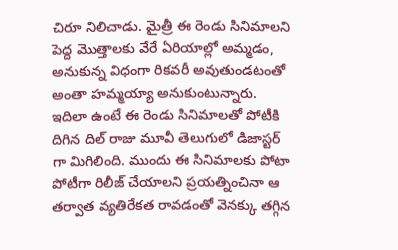చిరూ నిలిచాడు. మైత్రీ ఈ రెండు సినిమాలని పెద్ద మొత్తాలకు వేరే ఏరియాల్లో అమ్మడం, అనుకున్న విధంగా రికవరీ అవుతుండటంతో అంతా హమ్మయ్యా అనుకుంటున్నారు.
ఇదిలా ఉంటే ఈ రెండు సినిమాలతో పోటీకి దిగిన దిల్ రాజు మూవీ తెలుగులో డిజాస్టర్ గా మిగిలింది. ముందు ఈ సినిమాలకు పోటా పోటీగా రిలీజ్ చేయాలని ప్రయత్నించినా ఆ తర్వాత వ్యతిరేకత రావడంతో వెనక్కు తగ్గిన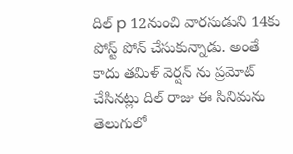దిల్ p 12నుంచి వారసుడుని 14కు పోస్ట్ పోన్ చేసుకున్నాడు. అంతే కాదు తమిళ్ వెర్షన్ ను ప్రమోట్ చేసినట్లు దిల్ రాజు ఈ సినిమను తెలుగులో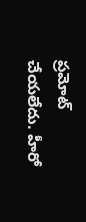ప్రమోట్ చేయలేదు. హీరో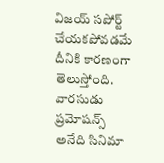విజయ్ సపోర్ట్ చేయకపోవడమే దీనికి కారణంగా తెలుస్తోంది. వారసుడు ప్రమోషన్స్ అనేది సినిమా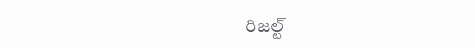రిజల్ట్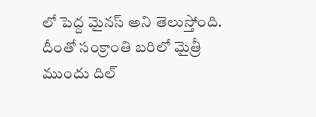లో పెద్ద మైనస్ అని తెలుస్తోంది. దీంతో సంక్రాంతి బరిలో మైత్రీ ముందు దిల్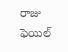రాజు ఫెయిల్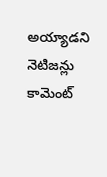అయ్యాడని నెటిజన్లు కామెంట్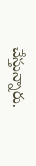చేస్తున్నారు.